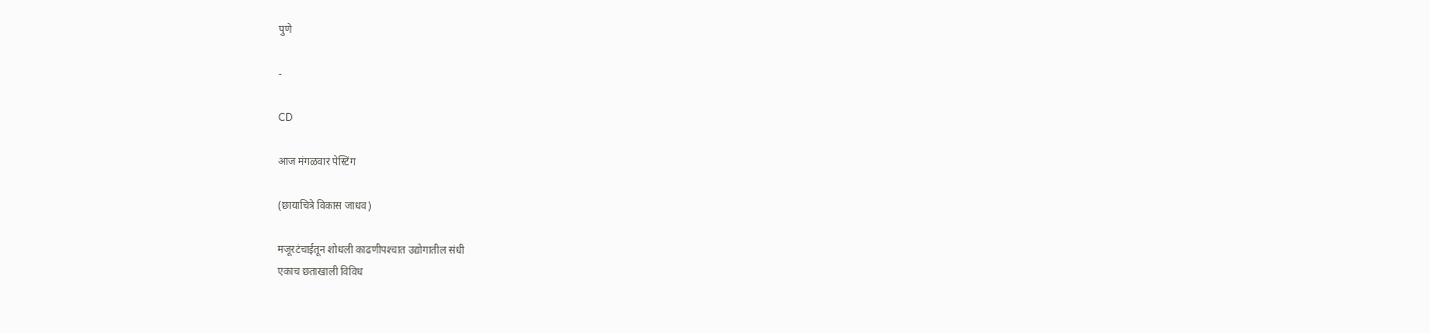पुणे

-

CD

आज मंगळवार पेस्टिंग

(छायाचित्रे विकास जाधव)

मजूरटंचाईतून शोधली काढणीपश्‍चात उद्योगातील संधी
एकाच छताखाली विविध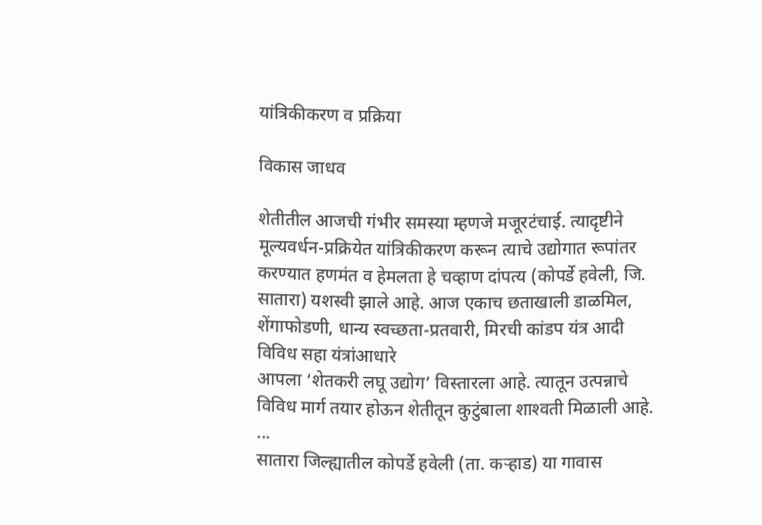यांत्रिकीकरण व प्रक्रिया

विकास जाधव

शेतीतील आजची गंभीर समस्या म्हणजे मजूरटंचाई. त्यादृष्टीने मूल्यवर्धन-प्रक्रियेत यांत्रिकीकरण करून त्याचे उद्योगात रूपांतर करण्यात हणमंत व हेमलता हे चव्हाण दांपत्य (कोपर्डे हवेली, जि. सातारा) यशस्वी झाले आहे. आज एकाच छताखाली डाळमिल, शेंगाफोडणी, धान्य स्वच्छता-प्रतवारी, मिरची कांडप यंत्र आदी विविध सहा यंत्रांआधारे
आपला ‘शेतकरी लघू उद्योग’ विस्तारला आहे. त्यातून उत्पन्नाचे विविध मार्ग तयार होऊन शेतीतून कुटुंबाला शाश्‍वती मिळाली आहे.
...
सातारा जिल्ह्यातील कोपर्डे हवेली (ता. कऱ्हाड) या गावास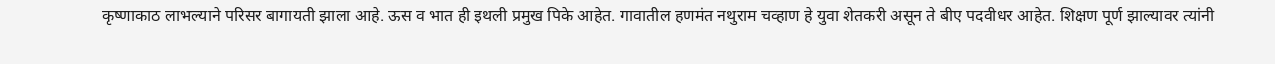कृष्णाकाठ लाभल्याने परिसर बागायती झाला आहे. ऊस व भात ही इथली प्रमुख पिके आहेत. गावातील हणमंत नथुराम चव्हाण हे युवा शेतकरी असून ते बीए पदवीधर आहेत. शिक्षण पूर्ण झाल्यावर त्यांनी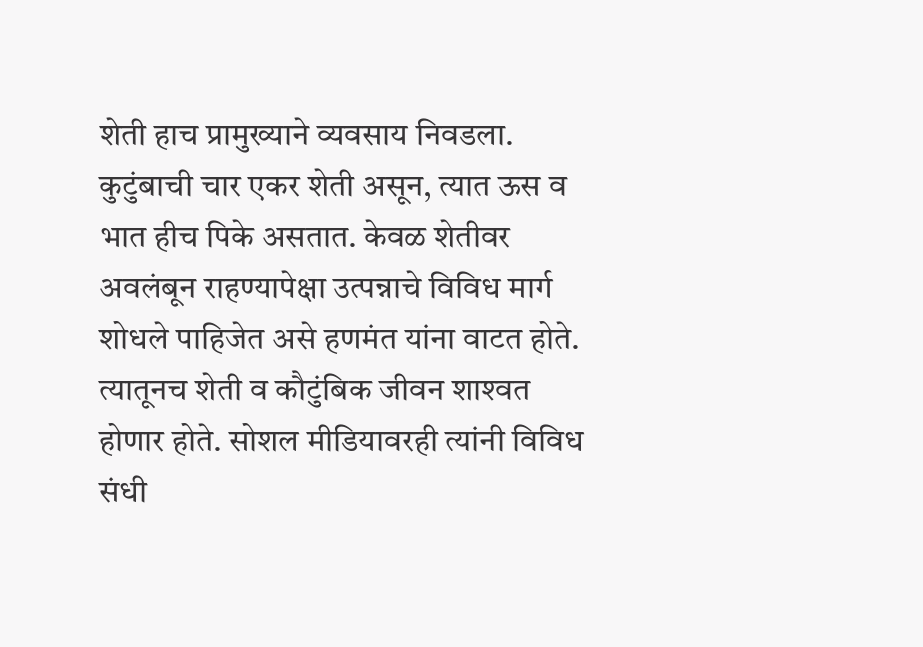शेती हाच प्रामुख्याने व्यवसाय निवडला. कुटुंबाची चार एकर शेती असून, त्यात ऊस व भात हीच पिके असतात. केवळ शेतीवर अवलंबून राहण्यापेक्षा उत्पन्नाचे विविध मार्ग शोधले पाहिजेत असे हणमंत यांना वाटत होते.
त्यातूनच शेती व कौटुंबिक जीवन शाश्‍वत होणार होते. सोशल मीडियावरही त्यांनी विविध संधी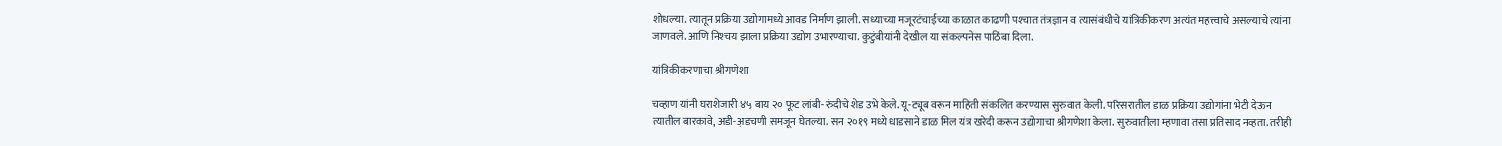शोधल्या. त्यातून प्रक्रिया उद्योगामध्ये आवड निर्माण झाली. सध्याच्या मजूरटंचाईच्या काळात काढणी पश्‍चात तंत्रज्ञान व त्यासंबंधीचे यांत्रिकीकरण अत्यंत महत्त्वाचे असल्याचे त्यांना जाणवले. आणि निश्‍चय झाला प्रक्रिया उद्योग उभारण्याचा. कुटुंबीयांनी देखील या संकल्पनेस पाठिंबा दिला.

यांत्रिकीकरणाचा श्रीगणेशा

चव्हाण यांनी घराशेजारी ४५ बाय २० फूट लांबी- रुंदीचे शेड उभे केले. यू-ट्यूब वरून माहिती संकलित करण्यास सुरुवात केली. परिसरातील डाळ प्रक्रिया उद्योगांना भेटी देऊन त्यातील बारकावे, अडी-अ़डचणी समजून घेतल्या. सन २०१९ मध्ये धाडसाने डाळ मिल यंत्र खरेदी करून उद्योगाचा श्रीगणेशा केला. सुरुवातीला म्हणावा तसा प्रतिसाद नव्हता. तरीही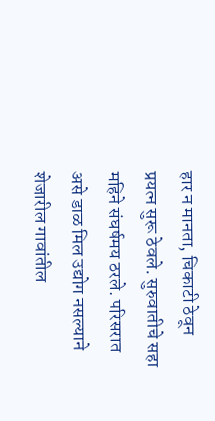हार न मानता, चिकाटी ठेवून प्रयत्न सुरू ठेवले. सुरुवातीचे सहा महिने संघर्षमय ठरले. परिसरात असे डाळ मिल उद्योग नसल्याने शेजारील गावांतील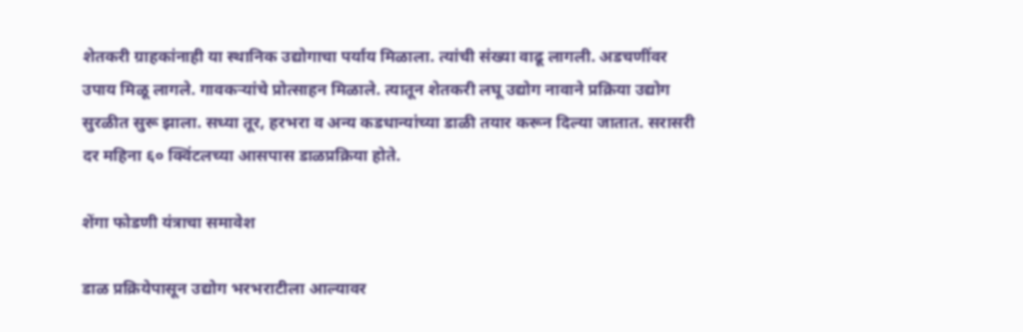शेतकरी ग्राहकांनाही या स्थानिक उद्योगाचा पर्याय मिळाला. त्यांची संख्या वाढू लागली. अडचणींवर उपाय मिळू लागले. गावकऱ्यांचे प्रोत्साहन मिळाले. त्यातून शेतकरी लघू उद्योग नावाने प्रक्रिया उद्योग सुरळीत सुरू झाला. सध्या तूर, हरभरा व अन्य कडधान्यांच्या डाळी तयार करून दिल्या जातात. सरासरी दर महिना ६० क्विंटलच्या आसपास डाळप्रक्रिया होते.

शेंगा फोडणी यंत्राचा समावेश

डाळ प्रक्रियेपासून उद्योग भरभराटीला आल्यावर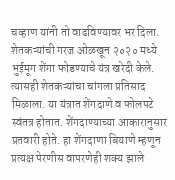चव्हाण यांनी तो वाढविण्यावर भर दिला. शेतकऱ्यांची गरज ओळखून २०२० मध्ये भुईमूग शेंगा फोडण्याचे यंत्र खरेदी केले. त्यासही शेतकऱ्यांचा चांगला प्रतिसाद मिळाला. या यंत्रात शेंगदाणे व फोलपटे स्वंतत्र होतात. शेंगदाण्याच्या आकारानुसार प्रतवारी होते. हा शेंगदाणा बियाणे म्हणून प्रत्यक्ष पेरणीस वापरणेही शक्य झाले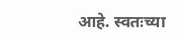आहे. स्वतःच्या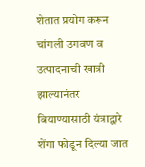शेतात प्रयोग करून चांगली उगवण व उत्पादनाची खात्री झाल्यानंतर बियाण्यासाठी यंत्राद्वारे शेंगा फोडून दिल्या जात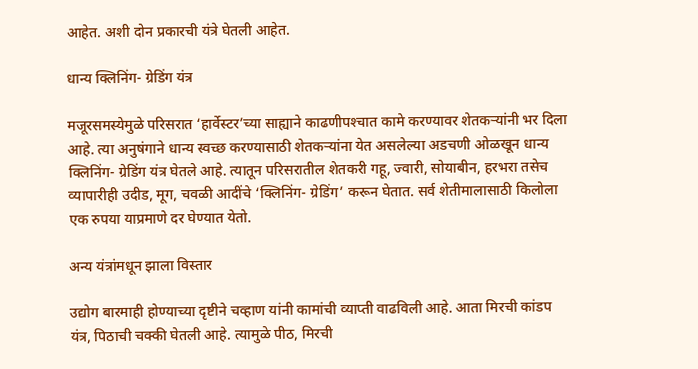आहेत. अशी दोन प्रकारची यंत्रे घेतली आहेत.

धान्य क्लिनिंग- ग्रेडिंग यंत्र

मजूरसमस्येमुळे परिसरात ‘हार्वेस्टर’च्या साह्याने काढणीपश्‍चात कामे करण्यावर शेतकऱ्यांनी भर दिला आहे. त्या अनुषंगाने धान्य स्वच्छ करण्यासाठी शेतकऱ्यांना येत असलेल्या अडचणी ओळखून धान्य क्लिनिंग- ग्रेडिंग यंत्र घेतले आहे. त्यातून परिसरातील शेतकरी गहू, ज्वारी, सोयाबीन, हरभरा तसेच व्यापारीही उदीड, मूग, चवळी आदींचे ‘क्लिनिंग- ग्रेडिंग’ करून घेतात. सर्व शेतीमालासाठी किलोला एक रुपया याप्रमाणे दर घेण्यात येतो.

अन्य यंत्रांमधून झाला विस्तार

उद्योग बारमाही होण्याच्या दृष्टीने चव्हाण यांनी कामांची व्याप्ती वाढविली आहे. आता मिरची कांडप यंत्र, पिठाची चक्की घेतली आहे. त्यामुळे पीठ, मिरची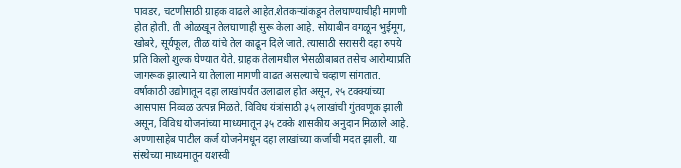पावडर, चटणीसाठी ग्राहक वाढले आहेत.शेतकऱ्यांकडून तेलघाण्याचीही मागणी होत होती. ती ओळखून तेलघाणाही सुरू केला आहे. सोयाबीन वगळून भुईमूग, खोबरे, सूर्यफूल, तीळ यांचे तेल काढून दिले जाते. त्यासाठी सरासरी दहा रुपये प्रति किलो शुल्क घेण्यात येते. ग्राहक तेलामधील भेसळीबाबत तसेच आरोग्याप्रति जागरूक झाल्याने या तेलाला मागणी वाढत असल्याचे चव्हाण सांगतात. वर्षाकाठी उद्योगातून दहा लाखांपर्यंत उलाढाल होत असून, २५ टक्क्यांच्या आसपास निव्वळ उत्पन्न मिळते. विविध यंत्रांसाठी ३५ लाखांची गुंतवणूक झाली असून, विविध योजनांच्या माध्यमातून ३५ टक्के शासकीय अनुदान मिळाले आहे. अण्णासाहेब पाटील कर्ज योजनेमधून दहा लाखांच्या कर्जाची मदत झाली. या संस्थेच्या माध्यमातून यशस्वी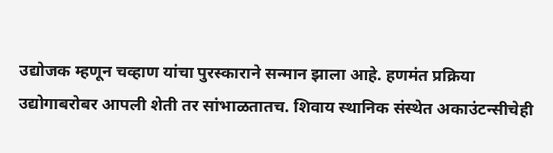उद्योजक म्हणून चव्हाण यांचा पुरस्काराने सन्मान झाला आहे. हणमंत प्रक्रिया उद्योगाबरोबर आपली शेती तर सांभाळतातच. शिवाय स्थानिक संस्थेत अकाउंटन्सीचेही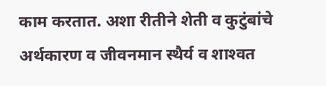काम करतात. अशा रीतीने शेती व कुटुंबांचे अर्थकारण व जीवनमान स्थैर्य व शाश्‍वत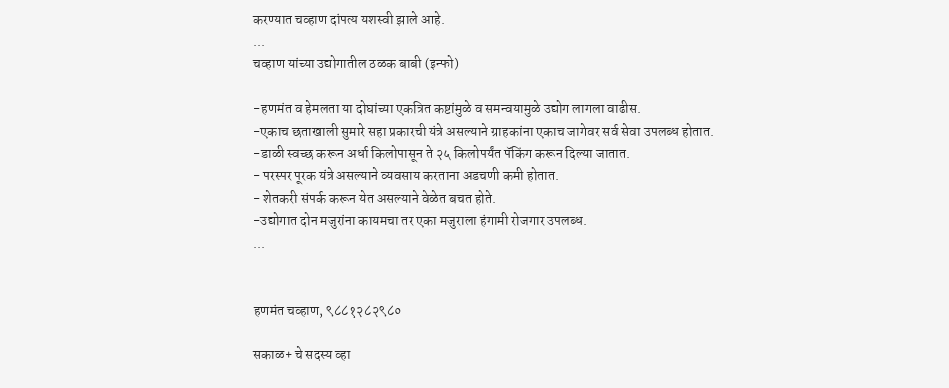करण्यात चव्हाण दांपत्य यशस्वी झाले आहे.
...
चव्हाण यांच्या उद्योगातील ठळक बाबी (इन्फो)

-हणमंत व हेमलता या दोघांच्या एकत्रित कष्टांमुळे व समन्वयामुळे उद्योग लागला वाढीस.
-एकाच छताखाली सुमारे सहा प्रकारची यंत्रे असल्याने ग्राहकांना एकाच जागेवर सर्व सेवा उपलब्ध होतात.
-डाळी स्वच्छ करून अर्धा किलोपासून ते २५ किलोपर्यंत पॅकिंग करून दिल्या जातात.
- परस्पर पूरक यंत्रे असल्याने व्यवसाय करताना अडचणी कमी होतात.
- शेतकरी संपर्क करून येत असल्याने वेळेत बचत होते.
-उद्योगात दोन मजुरांना कायमचा तर एका मजुराला हंगामी रोजगार उपलब्ध.
...


हणमंत चव्हाण, ९८८१२८२९८०

सकाळ+ चे सदस्य व्हा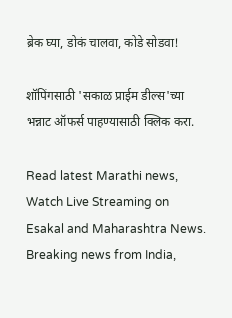ब्रेक घ्या, डोकं चालवा, कोडे सोडवा!

शॉपिंगसाठी 'सकाळ प्राईम डील्स'च्या भन्नाट ऑफर्स पाहण्यासाठी क्लिक करा.

Read latest Marathi news, Watch Live Streaming on Esakal and Maharashtra News. Breaking news from India,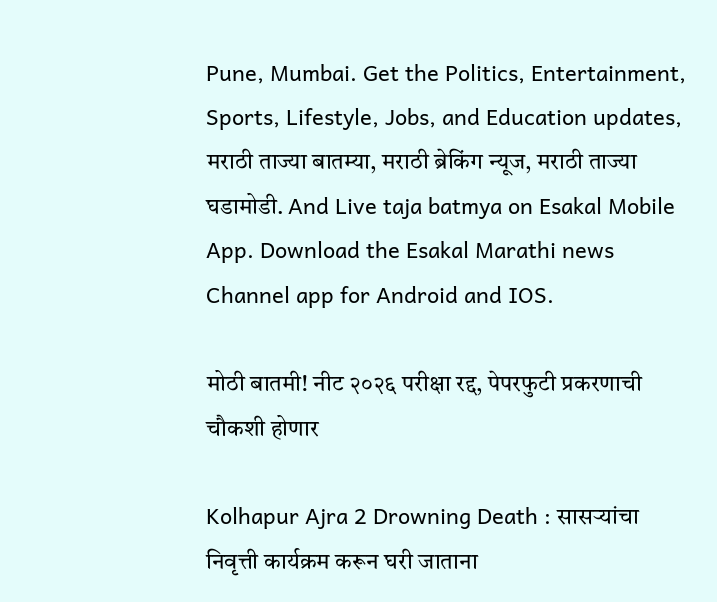Pune, Mumbai. Get the Politics, Entertainment, Sports, Lifestyle, Jobs, and Education updates, मराठी ताज्या बातम्या, मराठी ब्रेकिंग न्यूज, मराठी ताज्या घडामोडी. And Live taja batmya on Esakal Mobile App. Download the Esakal Marathi news Channel app for Android and IOS.

मोठी बातमी! नीट २०२६ परीक्षा रद्द, पेपरफुटी प्रकरणाची चौकशी होणार

Kolhapur Ajra 2 Drowning Death : सासऱ्यांचा निवृत्ती कार्यक्रम करून घरी जाताना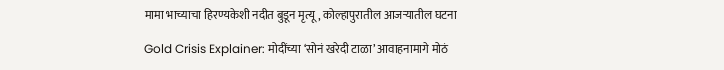मामा भाच्याचा हिरण्यकेशी नदीत बुडून मृत्यू, कोल्हापुरातील आजऱ्यातील घटना

Gold Crisis Explainer: मोदींच्या ‘सोनं खरेदी टाळा’ आवाहनामागे मोठं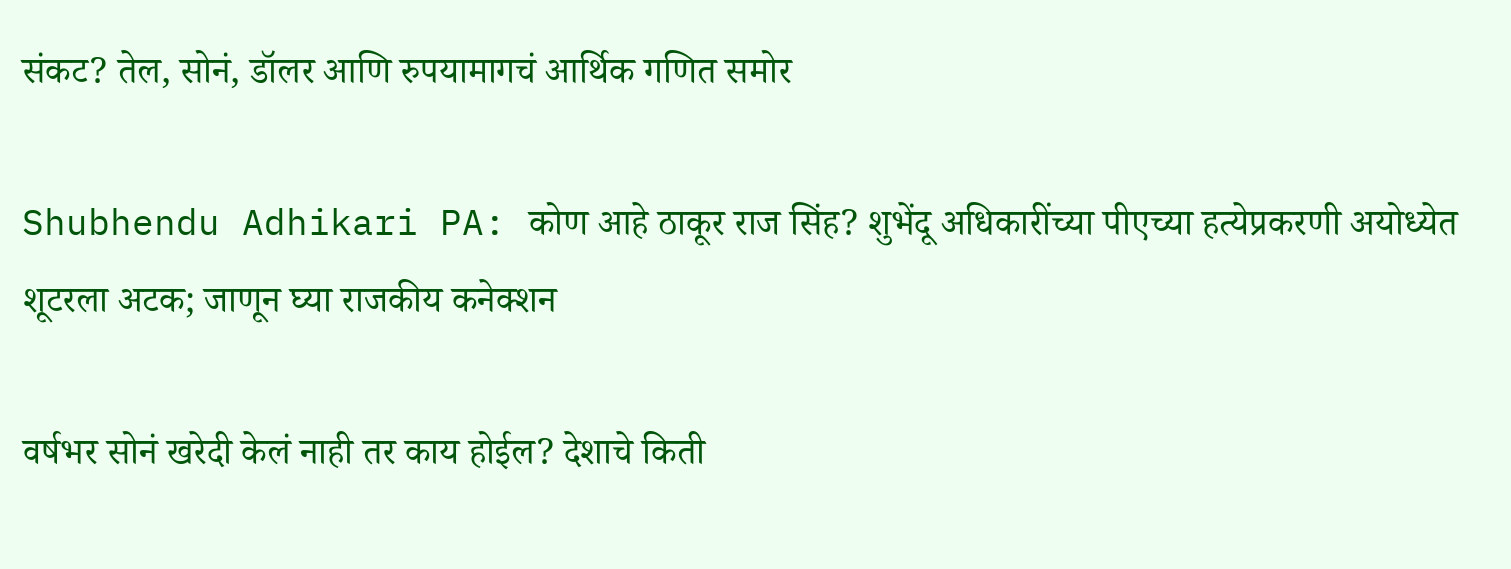संकट? तेल, सोनं, डॉलर आणि रुपयामागचं आर्थिक गणित समोर

Shubhendu Adhikari PA: कोण आहे ठाकूर राज सिंह? शुभेंदू अधिकारींच्या पीएच्या हत्येप्रकरणी अयोध्येत शूटरला अटक; जाणून घ्या राजकीय कनेक्शन

वर्षभर सोनं खरेदी केलं नाही तर काय होईल? देशाचे किती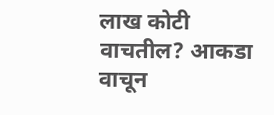लाख कोटी वाचतील? आकडा वाचून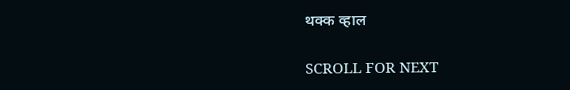थक्क व्हाल

SCROLL FOR NEXT